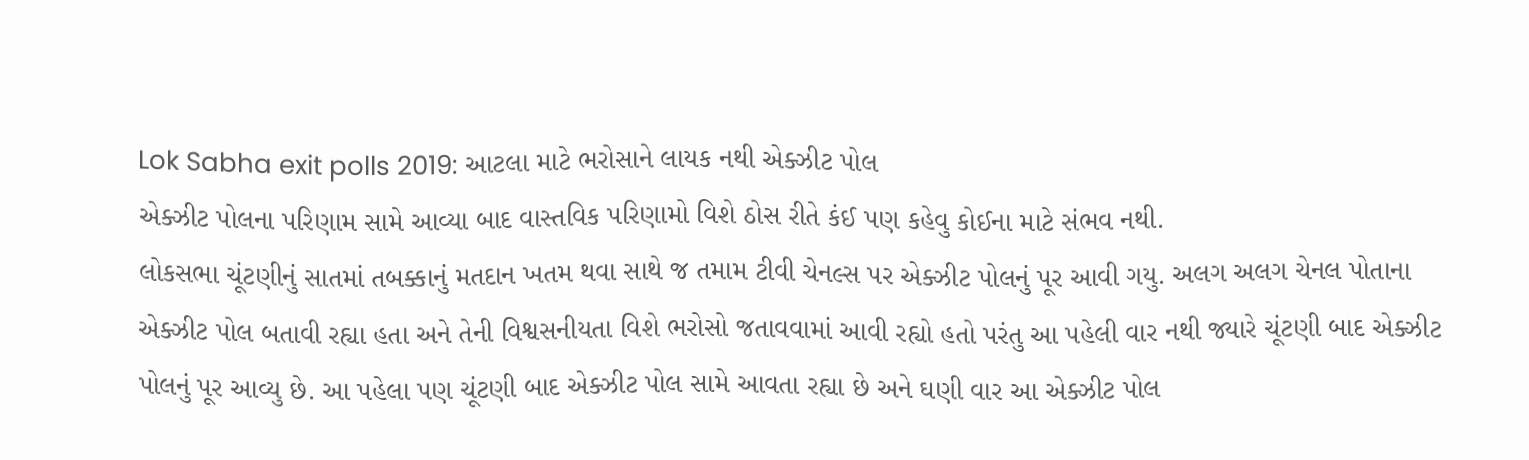Lok Sabha exit polls 2019: આટલા માટે ભરોસાને લાયક નથી એક્ઝીટ પોલ
એક્ઝીટ પોલના પરિણામ સામે આવ્યા બાદ વાસ્તવિક પરિણામો વિશે ઠોસ રીતે કંઈ પણ કહેવુ કોઈના માટે સંભવ નથી.
લોકસભા ચૂંટણીનું સાતમાં તબક્કાનું મતદાન ખતમ થવા સાથે જ તમામ ટીવી ચેનલ્સ પર એક્ઝીટ પોલનું પૂર આવી ગયુ. અલગ અલગ ચેનલ પોતાના એક્ઝીટ પોલ બતાવી રહ્યા હતા અને તેની વિશ્વસનીયતા વિશે ભરોસો જતાવવામાં આવી રહ્યો હતો પરંતુ આ પહેલી વાર નથી જ્યારે ચૂંટણી બાદ એક્ઝીટ પોલનું પૂર આવ્યુ છે. આ પહેલા પણ ચૂંટણી બાદ એક્ઝીટ પોલ સામે આવતા રહ્યા છે અને ઘણી વાર આ એક્ઝીટ પોલ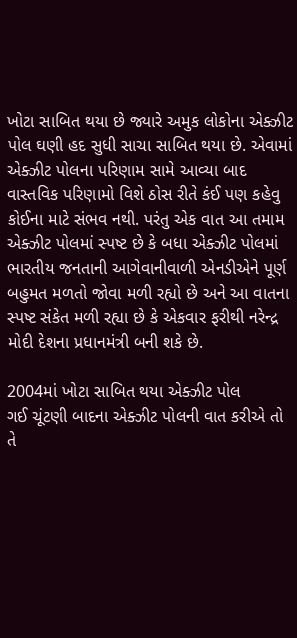ખોટા સાબિત થયા છે જ્યારે અમુક લોકોના એક્ઝીટ પોલ ઘણી હદ સુધી સાચા સાબિત થયા છે. એવામાં એક્ઝીટ પોલના પરિણામ સામે આવ્યા બાદ વાસ્તવિક પરિણામો વિશે ઠોસ રીતે કંઈ પણ કહેવુ કોઈના માટે સંભવ નથી. પરંતુ એક વાત આ તમામ એક્ઝીટ પોલમાં સ્પષ્ટ છે કે બધા એક્ઝીટ પોલમાં ભારતીય જનતાની આગેવાનીવાળી એનડીએને પૂર્ણ બહુમત મળતો જોવા મળી રહ્યો છે અને આ વાતના સ્પષ્ટ સંકેત મળી રહ્યા છે કે એકવાર ફરીથી નરેન્દ્ર મોદી દેશના પ્રધાનમંત્રી બની શકે છે.

2004માં ખોટા સાબિત થયા એક્ઝીટ પોલ
ગઈ ચૂંટણી બાદના એક્ઝીટ પોલની વાત કરીએ તો તે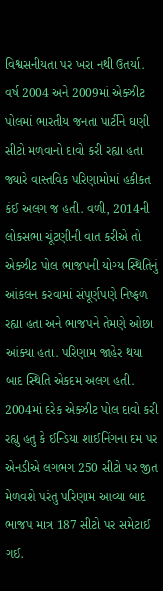વિશ્વસનીયતા પર ખરા નથી ઉતર્યા. વર્ષ 2004 અને 2009માં એક્ઝીટ પોલમાં ભારતીય જનતા પાર્ટીને ઘણી સીટો મળવાનો દાવો કરી રહ્યા હતા જ્યારે વાસ્તવિક પરિણામોમાં હકીકત કંઈ અલગ જ હતી. વળી, 2014ની લોકસભા ચૂંટણીની વાત કરીએ તો એક્ઝીટ પોલ ભાજપની યોગ્ય સ્થિતિનું આંકલન કરવામાં સંપૂર્ણપણે નિષ્ફળ રહ્યા હતા અને ભાજપને તેમણે ઓછા આંક્યા હતા. પરિણામ જાહેર થયા બાદ સ્થિતિ એકદમ અલગ હતી. 2004માં દરેક એક્ઝીટ પોલ દાવો કરી રહ્યુ હતુ કે ઈન્ડિયા શાઈનિંગના દમ પર એનડીએ લગભગ 250 સીટો પર જીત મેળવશે પરંતુ પરિણામ આવ્યા બાદ ભાજપ માત્ર 187 સીટો પર સમેટાઈ ગઈ.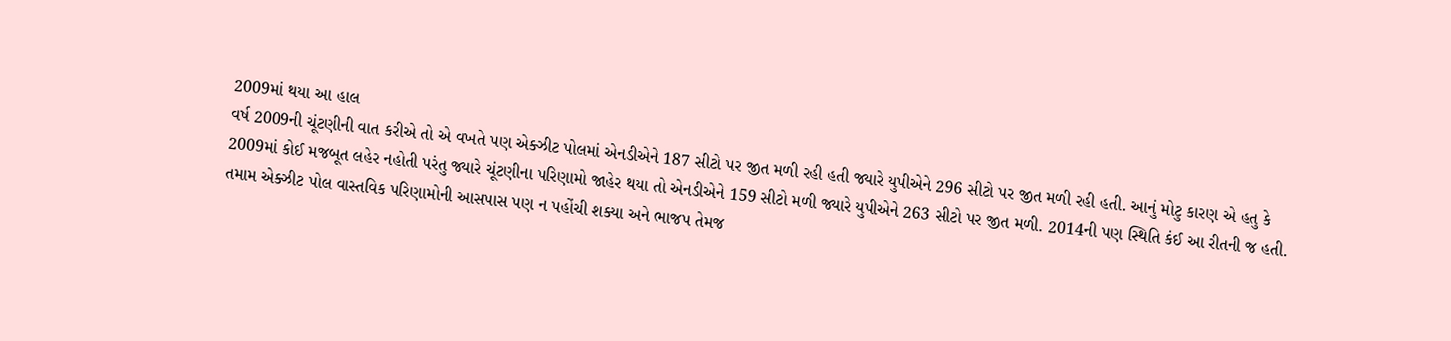2009માં થયા આ હાલ
વર્ષ 2009ની ચૂંટણીની વાત કરીએ તો એ વખતે પણ એક્ઝીટ પોલમાં એનડીએને 187 સીટો પર જીત મળી રહી હતી જ્યારે યુપીએને 296 સીટો પર જીત મળી રહી હતી. આનું મોટુ કારણ એ હતુ કે 2009માં કોઈ મજબૂત લહેર નહોતી પરંતુ જ્યારે ચૂંટણીના પરિણામો જાહેર થયા તો એનડીએને 159 સીટો મળી જ્યારે યુપીએને 263 સીટો પર જીત મળી. 2014ની પણ સ્થિતિ કંઈ આ રીતની જ હતી. તમામ એક્ઝીટ પોલ વાસ્તવિક પરિણામોની આસપાસ પણ ન પહોંચી શક્યા અને ભાજપ તેમજ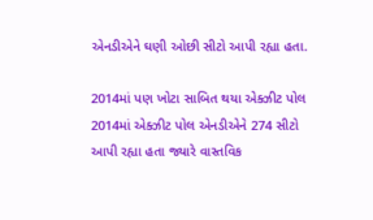એનડીએને ઘણી ઓછી સીટો આપી રહ્યા હતા.

2014માં પણ ખોટા સાબિત થયા એક્ઝીટ પોલ
2014માં એક્ઝીટ પોલ એનડીએને 274 સીટો આપી રહ્યા હતા જ્યારે વાસ્તવિક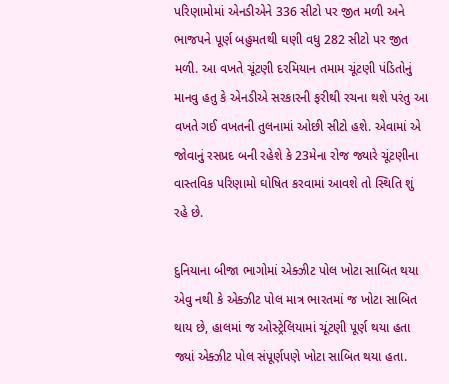પરિણામોમાં એનડીએને 336 સીટો પર જીત મળી અને ભાજપને પૂર્ણ બહુમતથી ઘણી વધુ 282 સીટો પર જીત મળી. આ વખતે ચૂંટણી દરમિયાન તમામ ચૂંટણી પંડિતોનું માનવુ હતુ કે એનડીએ સરકારની ફરીથી રચના થશે પરંતુ આ વખતે ગઈ વખતની તુલનામાં ઓછી સીટો હશે. એવામાં એ જોવાનું રસપ્રદ બની રહેશે કે 23મેના રોજ જ્યારે ચૂંટણીના વાસ્તવિક પરિણામો ઘોષિત કરવામાં આવશે તો સ્થિતિ શું રહે છે.

દુનિયાના બીજા ભાગોમાં એક્ઝીટ પોલ ખોટા સાબિત થયા
એવુ નથી કે એક્ઝીટ પોલ માત્ર ભારતમાં જ ખોટા સાબિત થાય છે, હાલમાં જ ઓસ્ટ્રેલિયામાં ચૂંટણી પૂર્ણ થયા હતા જ્યાં એક્ઝીટ પોલ સંપૂર્ણપણે ખોટા સાબિત થયા હતા.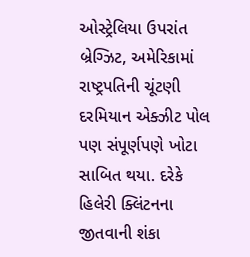ઓસ્ટ્રેલિયા ઉપરાંત બ્રેગ્ઝિટ, અમેરિકામાં રાષ્ટ્રપતિની ચૂંટણી દરમિયાન એક્ઝીટ પોલ પણ સંપૂર્ણપણે ખોટા સાબિત થયા. દરેકે હિલેરી ક્લિંટનના જીતવાની શંકા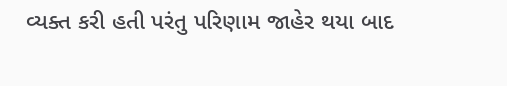વ્યક્ત કરી હતી પરંતુ પરિણામ જાહેર થયા બાદ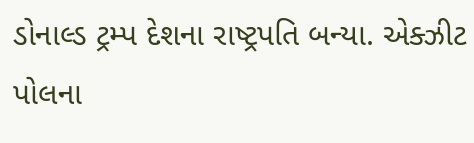ડોનાલ્ડ ટ્રમ્પ દેશના રાષ્ટ્રપતિ બન્યા. એક્ઝીટ પોલના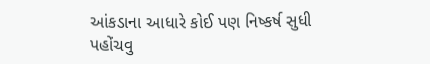આંકડાના આધારે કોઈ પણ નિષ્કર્ષ સુધી પહોંચવુ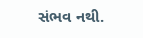સંભવ નથી.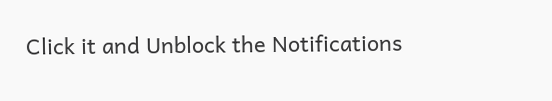Click it and Unblock the Notifications